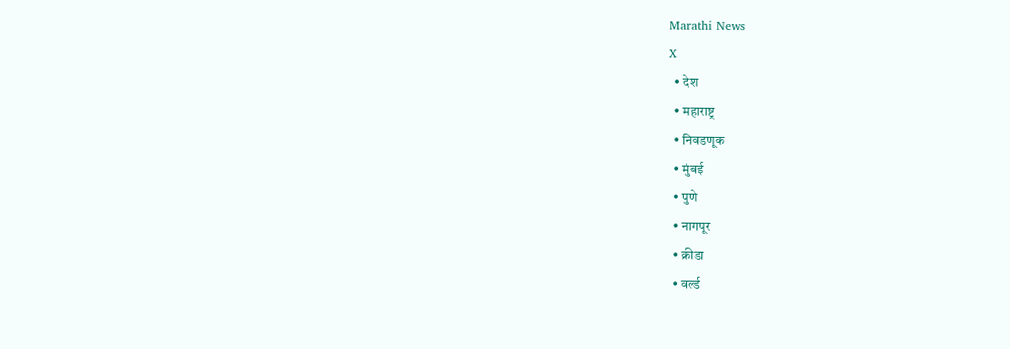Marathi News
X
  • देश
  • महाराष्ट्र
  • निवडणूक
  • मुंबई
  • पुणे
  • नागपूर
  • क्रीडा
  • वर्ल्ड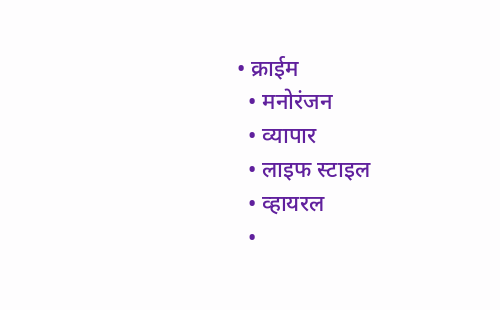• क्राईम
  • मनोरंजन
  • व्यापार
  • लाइफ स्टाइल
  • व्हायरल
  •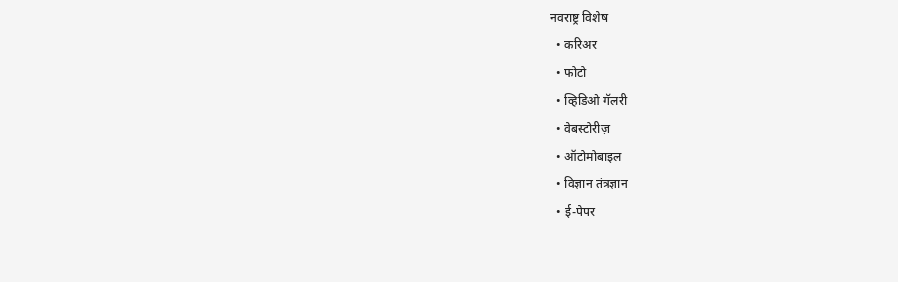नवराष्ट्र विशेष
  • करिअर
  • फोटो
  • व्हिडिओ गॅलरी
  • वेबस्टोरीज़
  • ऑटोमोबाइल
  • विज्ञान तंत्रज्ञान
  • ई-पेपर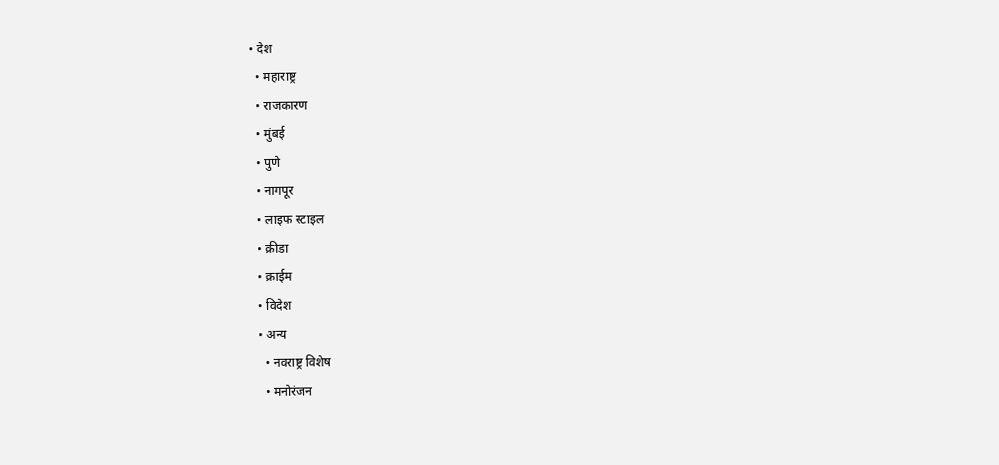• देश
  • महाराष्ट्र
  • राजकारण
  • मुंबई
  • पुणे
  • नागपूर
  • लाइफ स्टाइल
  • क्रीडा
  • क्राईम
  • विदेश
  • अन्य
    • नवराष्ट्र विशेष
    • मनोरंजन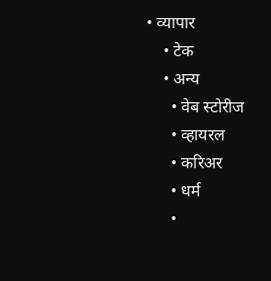• व्यापार
    • टेक
    • अन्य
      • वेब स्टोरीज
      • व्हायरल
      • करिअर
      • धर्म
      •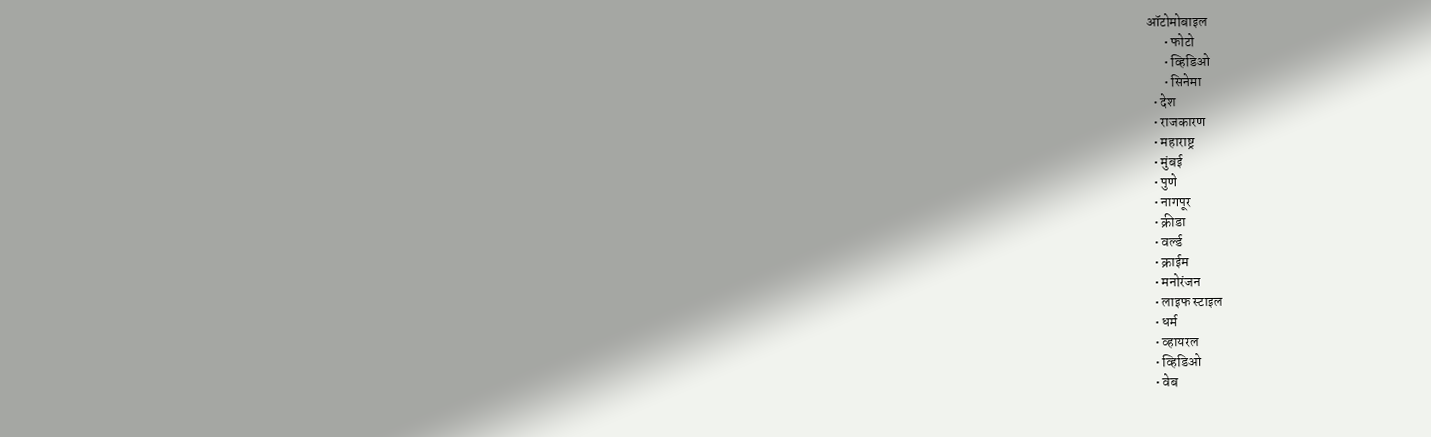ऑटोमोबाइल
      • फोटो
      • व्हिडिओ
      • सिनेमा
  • देश
  • राजकारण
  • महाराष्ट्र
  • मुंबई
  • पुणे
  • नागपूर
  • क्रीडा
  • वर्ल्ड
  • क्राईम
  • मनोरंजन
  • लाइफ स्टाइल
  • धर्म
  • व्हायरल
  • व्हिडिओ
  • वेब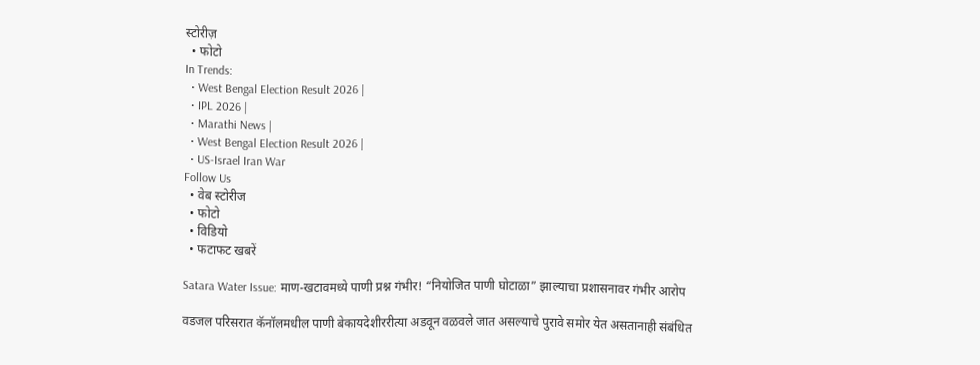स्टोरीज़
  • फोटो
In Trends:
  • West Bengal Election Result 2026 |
  • IPL 2026 |
  • Marathi News |
  • West Bengal Election Result 2026 |
  • US-Israel Iran War
Follow Us
  • वेब स्टोरीज
  • फोटो
  • विडियो
  • फटाफट खबरें

Satara Water Issue: माण-खटावमध्ये पाणी प्रश्न गंभीर! “नियोजित पाणी घोटाळा” झाल्याचा प्रशासनावर गंभीर आरोप

वडजल परिसरात कॅनॉलमधील पाणी बेकायदेशीररीत्या अडवून वळवले जात असल्याचे पुरावे समोर येत असतानाही संबंधित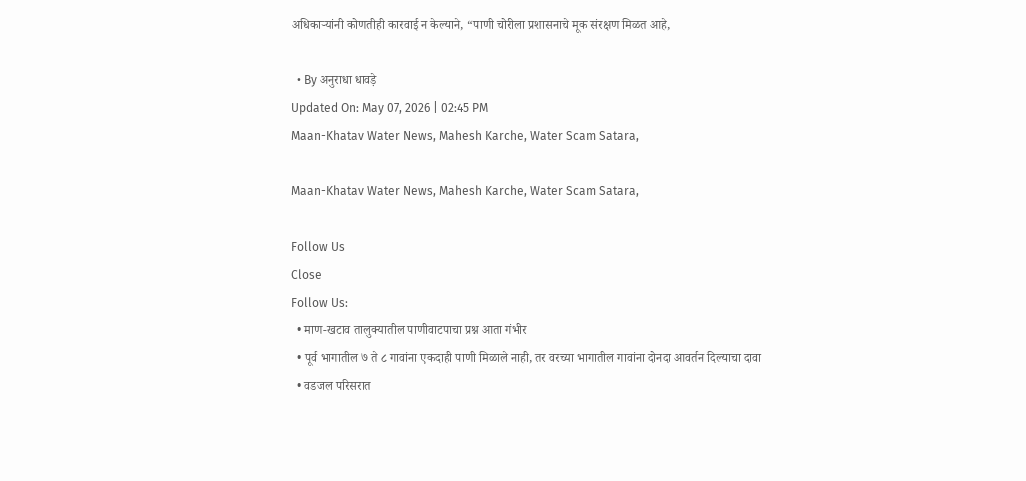अधिकाऱ्यांनी कोणतीही कारवाई न केल्याने, “पाणी चोरीला प्रशासनाचे मूक संरक्षण मिळत आहे,

  • By अनुराधा धावड़े
Updated On: May 07, 2026 | 02:45 PM
Maan-Khatav Water News, Mahesh Karche, Water Scam Satara,

Maan-Khatav Water News, Mahesh Karche, Water Scam Satara,

Follow Us
Close
Follow Us:
  • माण-खटाव तालुक्यातील पाणीवाटपाचा प्रश्न आता गंभीर
  • पूर्व भागातील ७ ते ८ गावांना एकदाही पाणी मिळाले नाही, तर वरच्या भागातील गावांना दोनदा आवर्तन दिल्याचा दावा
  • वडजल परिसरात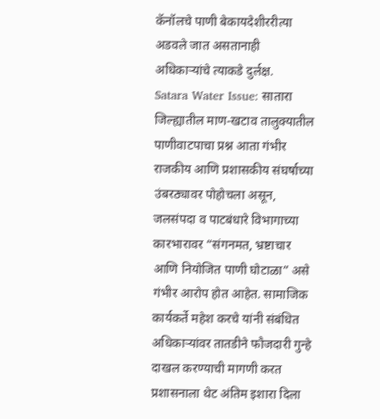कॅनॉलचे पाणी बेकायदेशीररीत्या अडवले जात असतानाही अधिकाऱ्यांचे त्याकडे दुर्लक्ष.
Satara Water Issue: सातारा जिल्ह्यातील माण-खटाव तालुक्यातील पाणीवाटपाचा प्रश्न आता गंभीर राजकीय आणि प्रशासकीय संघर्षाच्या उंबरठ्यावर पोहोचला असून, जलसंपदा व पाटबंधारे विभागाच्या कारभारावर “संगनमत, भ्रष्टाचार आणि नियोजित पाणी घोटाळा” असे गंभीर आरोप होत आहेत. सामाजिक कार्यकर्ते महेश करचे यांनी संबंधित अधिकाऱ्यांवर तातडीने फौजदारी गुन्हे दाखल करण्याची मागणी करत प्रशासनाला थेट अंतिम इशारा दिला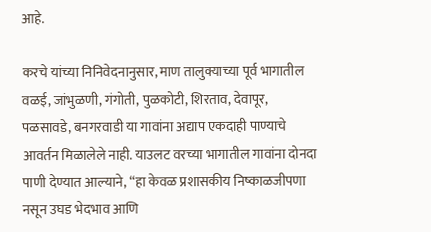आहे.

करचे यांच्या निनिवेदनानुसार, माण तालुक्याच्या पूर्व भागातील वळई, जांभुळणी, गंगोती, पुळकोटी, शिरताव, देवापूर, पळसावडे, बनगरवाडी या गावांना अद्याप एकदाही पाण्याचे आवर्तन मिळालेले नाही. याउलट वरच्या भागातील गावांना दोनदा पाणी देण्यात आल्याने, “हा केवळ प्रशासकीय निष्काळजीपणा नसून उघड भेदभाव आणि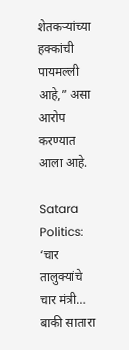शेतकऱ्यांच्या हक्कांची पायमल्ली आहे,” असा आरोप करण्यात आला आहे.

Satara Politics: ‘चार तालुक्यांचे चार मंत्री… बाकी सातारा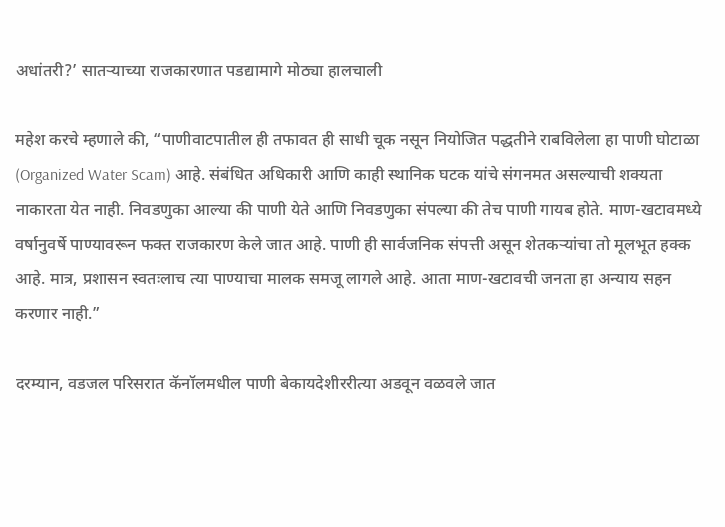अधांतरी?’ सातऱ्याच्या राजकारणात पडद्यामागे मोठ्या हालचाली

महेश करचे म्हणाले की, “पाणीवाटपातील ही तफावत ही साधी चूक नसून नियोजित पद्धतीने राबविलेला हा पाणी घोटाळा (Organized Water Scam) आहे. संबंधित अधिकारी आणि काही स्थानिक घटक यांचे संगनमत असल्याची शक्यता नाकारता येत नाही. निवडणुका आल्या की पाणी येते आणि निवडणुका संपल्या की तेच पाणी गायब होते. माण-खटावमध्ये वर्षानुवर्षे पाण्यावरून फक्त राजकारण केले जात आहे. पाणी ही सार्वजनिक संपत्ती असून शेतकऱ्यांचा तो मूलभूत हक्क आहे. मात्र, प्रशासन स्वतःलाच त्या पाण्याचा मालक समजू लागले आहे. आता माण-खटावची जनता हा अन्याय सहन करणार नाही.”

दरम्यान, वडजल परिसरात कॅनॉलमधील पाणी बेकायदेशीररीत्या अडवून वळवले जात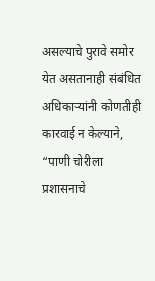असल्याचे पुरावे समोर येत असतानाही संबंधित अधिकाऱ्यांनी कोणतीही कारवाई न केल्याने, “पाणी चोरीला प्रशासनाचे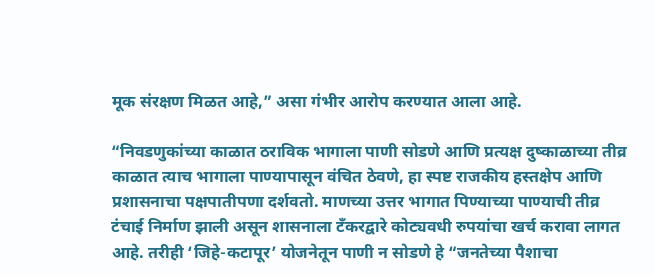मूक संरक्षण मिळत आहे,” असा गंभीर आरोप करण्यात आला आहे.

“निवडणुकांच्या काळात ठराविक भागाला पाणी सोडणे आणि प्रत्यक्ष दुष्काळाच्या तीव्र काळात त्याच भागाला पाण्यापासून वंचित ठेवणे, हा स्पष्ट राजकीय हस्तक्षेप आणि प्रशासनाचा पक्षपातीपणा दर्शवतो. माणच्या उत्तर भागात पिण्याच्या पाण्याची तीव्र टंचाई निर्माण झाली असून शासनाला टँकरद्वारे कोट्यवधी रुपयांचा खर्च करावा लागत आहे. तरीही ‘जिहे-कटापूर’ योजनेतून पाणी न सोडणे हे “जनतेच्या पैशाचा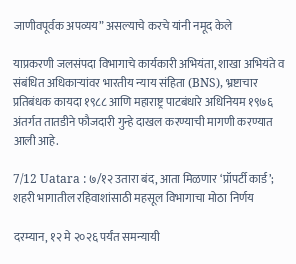जाणीवपूर्वक अपव्यय” असल्याचे करचे यांनी नमूद केले

याप्रकरणी जलसंपदा विभागाचे कार्यकारी अभियंता, शाखा अभियंते व संबंधित अधिकाऱ्यांवर भारतीय न्याय संहिता (BNS), भ्रष्टाचार प्रतिबंधक कायदा १९८८ आणि महाराष्ट्र पाटबंधारे अधिनियम १९७६ अंतर्गत तातडीने फौजदारी गुन्हे दाखल करण्याची मागणी करण्यात आली आहे.

7/12 Uatara : ७/१२ उतारा बंद, आता मिळणार ‘प्रॉपर्टी कार्ड’; शहरी भागातील रहिवाशांसाठी महसूल विभागाचा मोठा निर्णय

दरम्यान, १२ मे २०२६ पर्यंत समन्यायी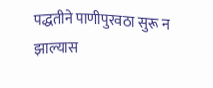पद्धतीने पाणीपुरवठा सुरू न झाल्यास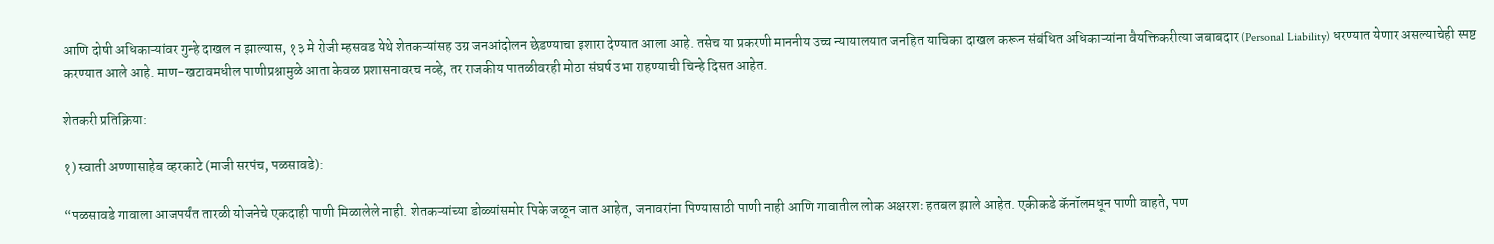आणि दोषी अधिकाऱ्यांवर गुन्हे दाखल न झाल्यास, १३ मे रोजी म्हसवड येथे शेतकऱ्यांसह उग्र जनआंदोलन छेडण्याचा इशारा देण्यात आला आहे. तसेच या प्रकरणी माननीय उच्च न्यायालयात जनहित याचिका दाखल करून संबंधित अधिकाऱ्यांना वैयक्तिकरीत्या जबाबदार (Personal Liability) धरण्यात येणार असल्याचेही स्पष्ट करण्यात आले आहे. माण-खटावमधील पाणीप्रश्नामुळे आता केवळ प्रशासनावरच नव्हे, तर राजकीय पातळीवरही मोठा संघर्ष उभा राहण्याची चिन्हे दिसत आहेत.

शेतकरी प्रतिक्रिया:

१) स्वाती अण्णासाहेब व्हरकाटे (माजी सरपंच, पळसावडे):

“पळसावडे गावाला आजपर्यंत तारळी योजनेचे एकदाही पाणी मिळालेले नाही. शेतकऱ्यांच्या डोळ्यांसमोर पिके जळून जात आहेत, जनावरांना पिण्यासाठी पाणी नाही आणि गावातील लोक अक्षरशः हतबल झाले आहेत. एकीकडे कॅनॉलमधून पाणी वाहते, पण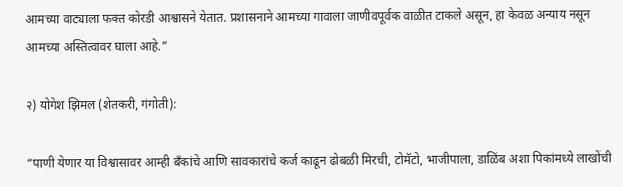आमच्या वाट्याला फक्त कोरडी आश्वासने येतात. प्रशासनाने आमच्या गावाला जाणीवपूर्वक वाळीत टाकले असून, हा केवळ अन्याय नसून आमच्या अस्तित्वावर घाला आहे.”

२) योगेश झिमल (शेतकरी, गंगोती):

“पाणी येणार या विश्वासावर आम्ही बँकांचे आणि सावकारांचे कर्ज काढून ढोबळी मिरची, टोमॅटो, भाजीपाला, डाळिंब अशा पिकांमध्ये लाखोंची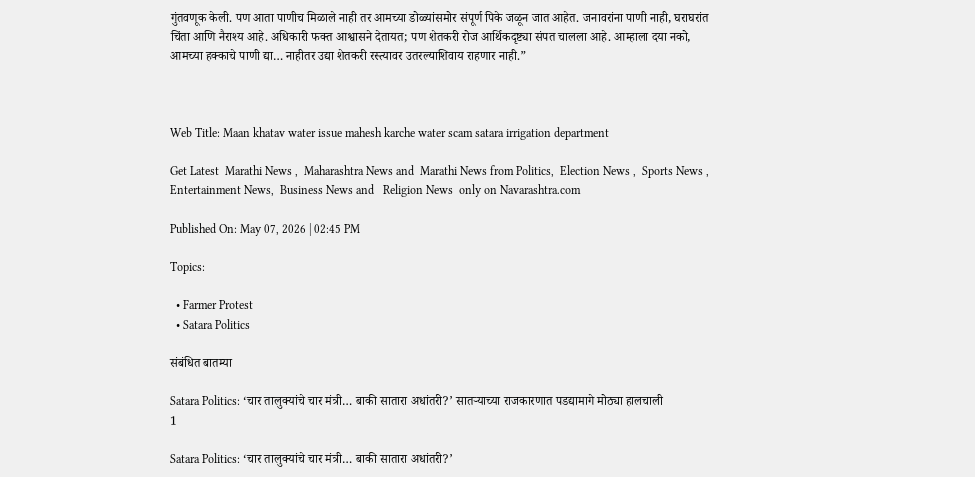गुंतवणूक केली. पण आता पाणीच मिळाले नाही तर आमच्या डोळ्यांसमोर संपूर्ण पिके जळून जात आहेत. जनावरांना पाणी नाही, घराघरांत चिंता आणि नैराश्य आहे. अधिकारी फक्त आश्वासने देतायत; पण शेतकरी रोज आर्थिकदृष्ट्या संपत चालला आहे. आम्हाला दया नको, आमच्या हक्काचे पाणी द्या… नाहीतर उद्या शेतकरी रस्त्यावर उतरल्याशिवाय राहणार नाही.”



Web Title: Maan khatav water issue mahesh karche water scam satara irrigation department

Get Latest  Marathi News ,  Maharashtra News and  Marathi News from Politics,  Election News ,  Sports News ,  Entertainment News,  Business News and   Religion News  only on Navarashtra.com

Published On: May 07, 2026 | 02:45 PM

Topics:

  • Farmer Protest
  • Satara Politics

संबंधित बातम्या

Satara Politics: ‘चार तालुक्यांचे चार मंत्री… बाकी सातारा अधांतरी?’ सातऱ्याच्या राजकारणात पडद्यामागे मोठ्या हालचाली
1

Satara Politics: ‘चार तालुक्यांचे चार मंत्री… बाकी सातारा अधांतरी?’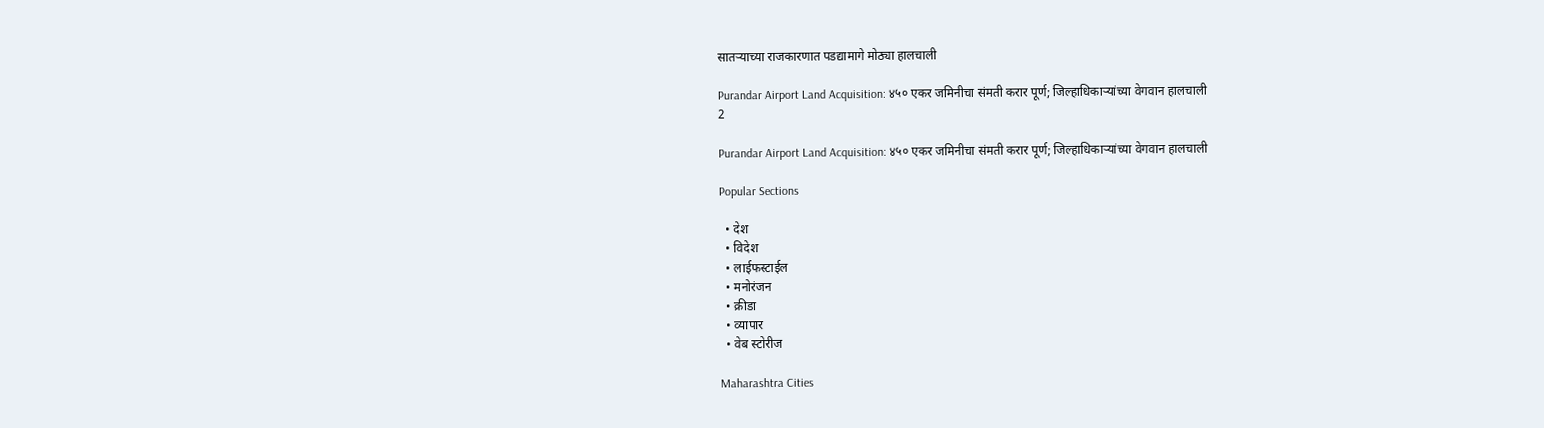सातऱ्याच्या राजकारणात पडद्यामागे मोठ्या हालचाली

Purandar Airport Land Acquisition: ४५० एकर जमिनीचा संमती करार पूर्ण; जिल्हाधिकाऱ्यांच्या वेगवान हालचाली
2

Purandar Airport Land Acquisition: ४५० एकर जमिनीचा संमती करार पूर्ण; जिल्हाधिकाऱ्यांच्या वेगवान हालचाली

Popular Sections

  • देश
  • विदेश
  • लाईफस्टाईल
  • मनोरंजन
  • क्रीडा
  • व्यापार
  • वेब स्टोरीज

Maharashtra Cities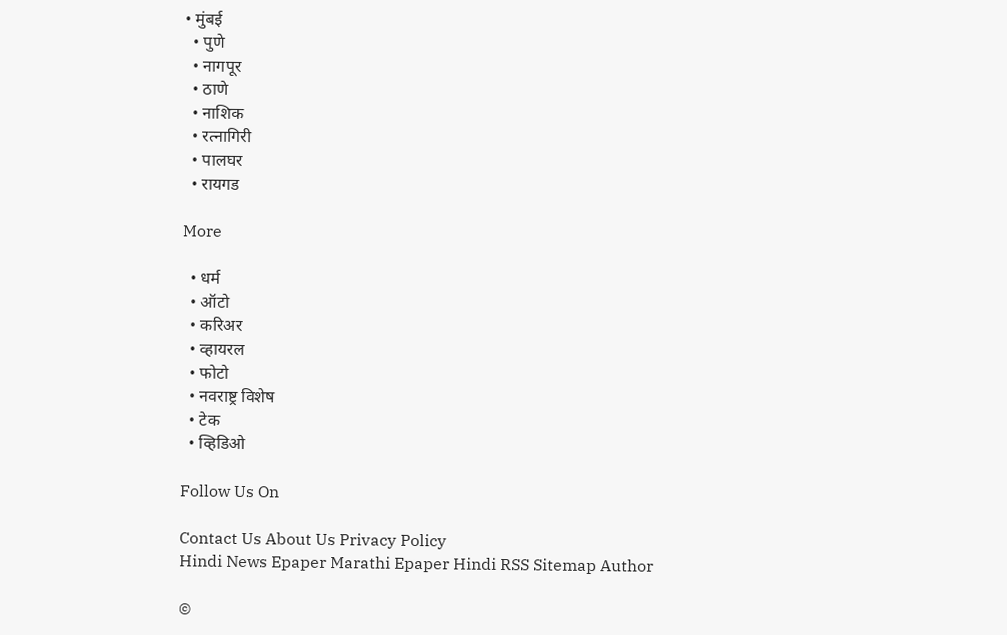• मुंबई
  • पुणे
  • नागपूर
  • ठाणे
  • नाशिक
  • रत्नागिरी
  • पालघर
  • रायगड

More

  • धर्म
  • ऑटो
  • करिअर
  • व्हायरल
  • फोटो
  • नवराष्ट्र विशेष
  • टेक
  • व्हिडिओ

Follow Us On

Contact Us About Us Privacy Policy
Hindi News Epaper Marathi Epaper Hindi RSS Sitemap Author

©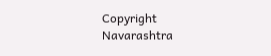Copyright Navarashtra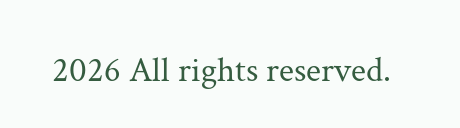2026 All rights reserved.